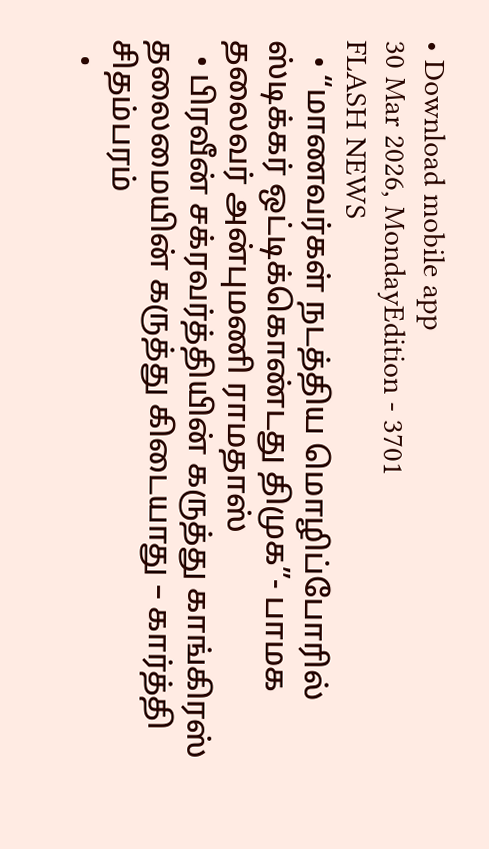• Download mobile app
30 Mar 2026, MondayEdition - 3701
FLASH NEWS
  • “மாணவர்கள் நடத்திய மொழிப்போரில் ஸ்டிக்கர் ஒட்டிக்கொண்டது திமுக”- பாமக தலைவர் அன்புமணி ராமதாஸ்
  • பிரவீன் சக்ரவர்த்தியின் கருத்து காங்கிரஸ் தலைமையின் கருத்து கிடையாது – கார்த்தி சிதம்பரம்
  •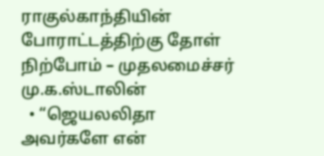ராகுல்காந்தியின் போராட்டத்திற்கு தோள் நிற்போம் – முதலமைச்சர் மு.க.ஸ்டாலின்
  • “ஜெயலலிதா அவர்களே என்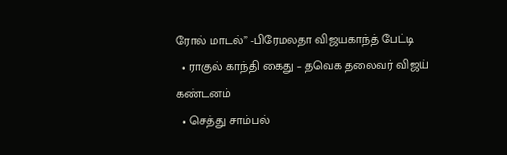ரோல் மாடல்” -பிரேமலதா விஜயகாந்த் பேட்டி
  • ராகுல் காந்தி கைது – தவெக தலைவர் விஜய் கண்டனம்
  • செத்து சாம்பல்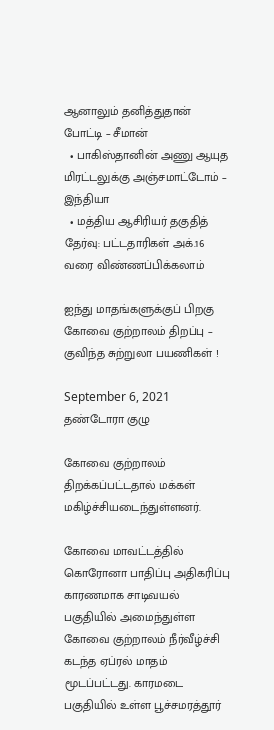ஆனாலும் தனித்துதான் போட்டி – சீமான்
  • பாகிஸ்தானின் அணு ஆயுத மிரட்டலுக்கு அஞ்சமாட்டோம் – இந்தியா
  • மத்திய ஆசிரியர் தகுதித் தேர்வு: பட்டதாரிகள் அக்.16 வரை விண்ணப்பிக்கலாம்

ஐந்து மாதங்களுக்குப் பிறகு கோவை குற்றாலம் திறப்பு – குவிந்த சுற்றுலா பயணிகள் !

September 6, 2021 தண்டோரா குழு

கோவை குற்றாலம் திறக்கப்பட்டதால் மக்கள் மகிழ்ச்சியடைந்துள்ளனர்.

கோவை மாவட்டத்தில் கொரோனா பாதிப்பு அதிகரிப்பு காரணமாக சாடிவயல் பகுதியில் அமைந்துள்ள கோவை குற்றாலம் நீர்வீழ்ச்சி கடந்த ஏப்ரல் மாதம் மூடப்பட்டது. காரமடை பகுதியில் உள்ள பூச்சமரத்தூர்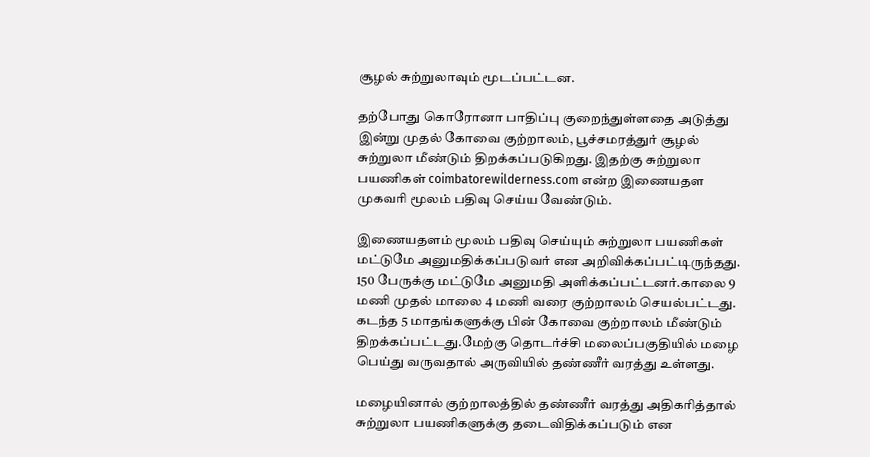சூழல் சுற்றுலாவும் மூடப்பட்டன.

தற்போது கொரோனா பாதிப்பு குறைந்துள்ளதை அடுத்து இன்று முதல் கோவை குற்றாலம், பூச்சமரத்துர் சூழல் சுற்றுலா மீண்டும் திறக்கப்படுகிறது. இதற்கு சுற்றுலா பயணிகள் coimbatorewilderness.com என்ற இணையதள முகவரி மூலம் பதிவு செய்ய வேண்டும்.

இணையதளம் மூலம் பதிவு செய்யும் சுற்றுலா பயணிகள் மட்டுமே அனுமதிக்கப்படுவர் என அறிவிக்கப்பட்டிருந்தது. 150 பேருக்கு மட்டுமே அனுமதி அளிக்கப்பட்டனர்.காலை 9 மணி முதல் மாலை 4 மணி வரை குற்றாலம் செயல்பட்டது. கடந்த 5 மாதங்களுக்கு பின் கோவை குற்றாலம் மீண்டும் திறக்கப்பட்டது.மேற்கு தொடர்ச்சி மலைப்பகுதியில் மழை பெய்து வருவதால் அருவியில் தண்ணீர் வரத்து உள்ளது.

மழையினால் குற்றாலத்தில் தண்ணீர் வரத்து அதிகரித்தால் சுற்றுலா பயணிகளுக்கு தடைவிதிக்கப்படும் என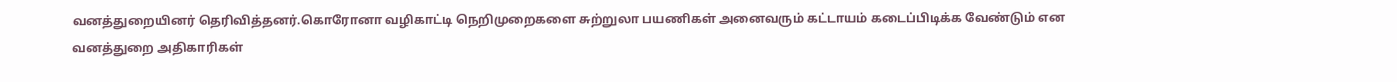வனத்துறையினர் தெரிவித்தனர்.கொரோனா வழிகாட்டி நெறிமுறைகளை சுற்றுலா பயணிகள் அனைவரும் கட்டாயம் கடைப்பிடிக்க வேண்டும் என வனத்துறை அதிகாரிகள்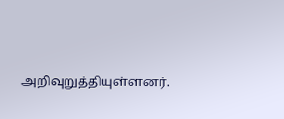அறிவுறுத்தியுள்ளனர்.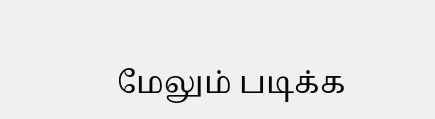மேலும் படிக்க